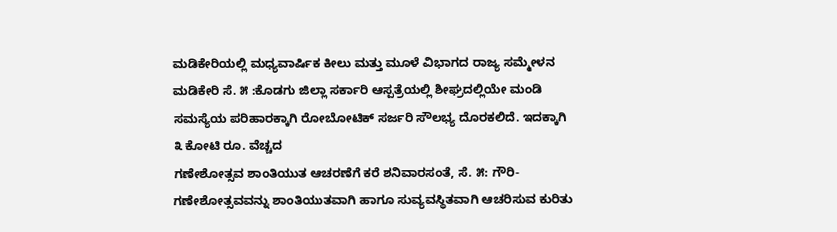ಮಡಿಕೇರಿಯಲ್ಲಿ ಮಧ್ಯವಾರ್ಷಿಕ ಕೀಲು ಮತ್ತು ಮೂಳೆ ವಿಭಾಗದ ರಾಜ್ಯ ಸಮ್ಮೇಳನ ಮಡಿಕೇರಿ ಸೆ. ೫ :ಕೊಡಗು ಜಿಲ್ಲಾ ಸರ್ಕಾರಿ ಆಸ್ಪತ್ರೆಯಲ್ಲಿ ಶೀಘ್ರದಲ್ಲಿಯೇ ಮಂಡಿ ಸಮಸ್ಯೆಯ ಪರಿಹಾರಕ್ಕಾಗಿ ರೋಬೋಟಿಕ್ ಸರ್ಜರಿ ಸೌಲಭ್ಯ ದೊರಕಲಿದೆ. ಇದಕ್ಕಾಗಿ ೩ ಕೋಟಿ ರೂ. ವೆಚ್ಚದ
ಗಣೇಶೋತ್ಸವ ಶಾಂತಿಯುತ ಆಚರಣೆಗೆ ಕರೆ ಶನಿವಾರಸಂತೆ, ಸೆ. ೫: ಗೌರಿ-ಗಣೇಶೋತ್ಸವವನ್ನು ಶಾಂತಿಯುತವಾಗಿ ಹಾಗೂ ಸುವ್ಯವಸ್ಥಿತವಾಗಿ ಆಚರಿಸುವ ಕುರಿತು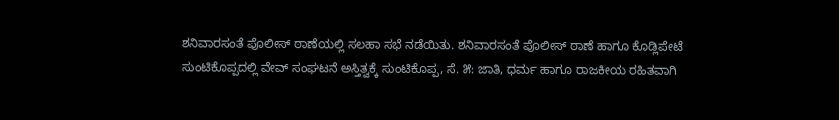ಶನಿವಾರಸಂತೆ ಪೊಲೀಸ್ ಠಾಣೆಯಲ್ಲಿ ಸಲಹಾ ಸಭೆ ನಡೆಯಿತು. ಶನಿವಾರಸಂತೆ ಪೊಲೀಸ್ ಠಾಣೆ ಹಾಗೂ ಕೊಡ್ಲಿಪೇಟೆ
ಸುಂಟಿಕೊಪ್ಪದಲ್ಲಿ ವೇವ್ ಸಂಘಟನೆ ಅಸ್ತಿತ್ವಕ್ಕೆ ಸುಂಟಿಕೊಪ್ಪ, ಸೆ. ೫: ಜಾತಿ, ಧರ್ಮ ಹಾಗೂ ರಾಜಕೀಯ ರಹಿತವಾಗಿ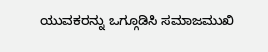ಯುವಕರನ್ನು ಒಗ್ಗೂಡಿಸಿ ಸಮಾಜಮುಖಿ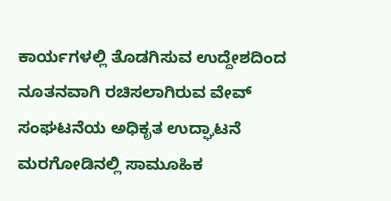ಕಾರ್ಯಗಳಲ್ಲಿ ತೊಡಗಿಸುವ ಉದ್ದೇಶದಿಂದ ನೂತನವಾಗಿ ರಚಿಸಲಾಗಿರುವ ವೇವ್ ಸಂಘಟನೆಯ ಅಧಿಕೃತ ಉದ್ಘಾಟನೆ
ಮರಗೋಡಿನಲ್ಲಿ ಸಾಮೂಹಿಕ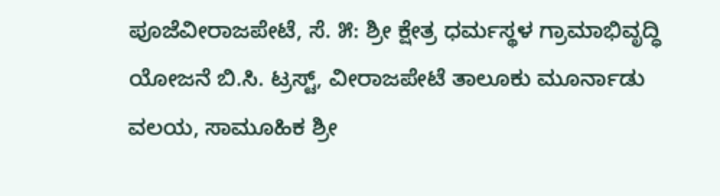ಪೂಜೆವೀರಾಜಪೇಟೆ, ಸೆ. ೫: ಶ್ರೀ ಕ್ಷೇತ್ರ ಧರ್ಮಸ್ಥಳ ಗ್ರಾಮಾಭಿವೃದ್ಧಿ ಯೋಜನೆ ಬಿ.ಸಿ. ಟ್ರಸ್ಟ್, ವೀರಾಜಪೇಟೆ ತಾಲೂಕು ಮೂರ್ನಾಡು ವಲಯ, ಸಾಮೂಹಿಕ ಶ್ರೀ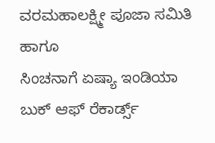ವರಮಹಾಲಕ್ಷ್ಮೀ ಪೂಜಾ ಸಮಿತಿ ಹಾಗೂ
ಸಿಂಚನಾಗೆ ಏಷ್ಯಾ ಇಂಡಿಯಾ ಬುಕ್ ಆಫ್ ರೆಕಾರ್ಡ್ಸ್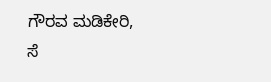ಗೌರವ ಮಡಿಕೇರಿ, ಸೆ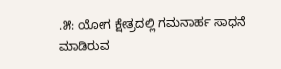.೫: ಯೋಗ ಕ್ಷೇತ್ರದಲ್ಲಿ ಗಮನಾರ್ಹ ಸಾಧನೆ ಮಾಡಿರುವ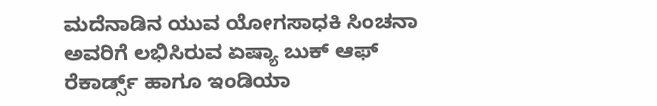ಮದೆನಾಡಿನ ಯುವ ಯೋಗಸಾಧಕಿ ಸಿಂಚನಾ ಅವರಿಗೆ ಲಭಿಸಿರುವ ಏಷ್ಯಾ ಬುಕ್ ಆಫ್ ರೆಕಾರ್ಡ್ಸ್ ಹಾಗೂ ಇಂಡಿಯಾ